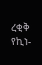ረቂቅ የኪነ-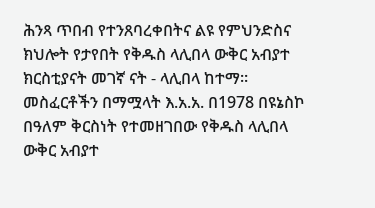ሕንጻ ጥበብ የተንጸባረቀበትና ልዩ የምህንድስና ክህሎት የታየበት የቅዱስ ላሊበላ ውቅር አብያተ ክርስቲያናት መገኛ ናት - ላሊበላ ከተማ።
መስፈርቶችን በማሟላት እ.አ.አ. በ1978 በዩኔስኮ በዓለም ቅርስነት የተመዘገበው የቅዱስ ላሊበላ ውቅር አብያተ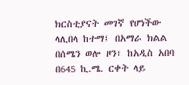ክርስቲያናት መገኛ የሆነችው ላሊበላ ከተማ፤ በአማራ ክልል በሰሜን ወሎ ዞን፣ ከአዲስ አበባ በ645 ኪ.ሜ. ርቀት ላይ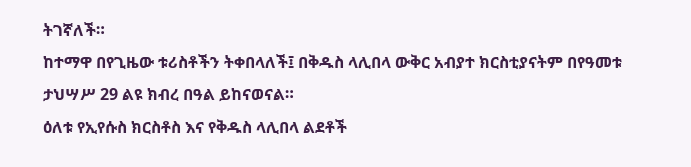ትገኛለች።
ከተማዋ በየጊዜው ቱሪስቶችን ትቀበላለች፤ በቅዱስ ላሊበላ ውቅር አብያተ ክርስቲያናትም በየዓመቱ ታህሣሥ 29 ልዩ ክብረ በዓል ይከናወናል።
ዕለቱ የኢየሱስ ክርስቶስ እና የቅዱስ ላሊበላ ልደቶች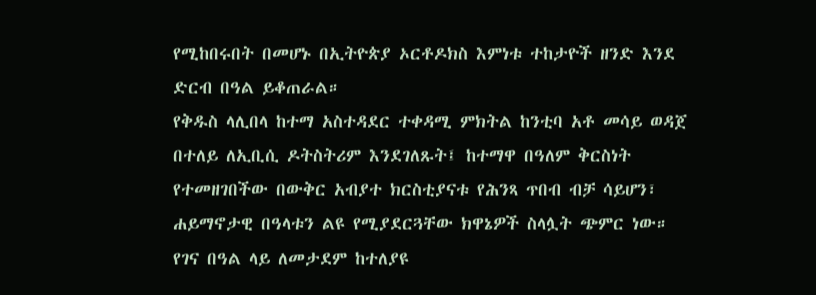የሚከበሩበት በመሆኑ በኢትዮጵያ ኦርቶዶክስ እምነቱ ተከታዮች ዘንድ እንደ ድርብ በዓል ይቆጠራል።
የቅዱስ ላሊበላ ከተማ አስተዳደር ተቀዳሚ ምክትል ከንቲባ አቶ መሳይ ወዳጀ በተለይ ለኢቢሲ ዶትስትሪም እንደገለጹት፤ ከተማዋ በዓለም ቅርስነት የተመዘገበችው በውቅር አብያተ ክርስቲያናቱ የሕንጻ ጥበብ ብቻ ሳይሆን፣ ሐይማኖታዊ በዓላቱን ልዩ የሚያደርጓቸው ክዋኔዎች ስላሏት ጭምር ነው።
የገና በዓል ላይ ለመታደም ከተለያዩ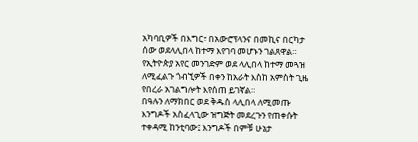አካባቢዎች በእግር፣ በአውሮፕላንና በመኪና በርካታ ሰው ወደላሊበላ ከተማ እየገባ መሆኑን ገልጸዋል።
የኢትዮጵያ አየር መንገድም ወደ ላሊበላ ከተማ መጓዝ ለሚፈልጉ ጎብኚዎች በቀን ከአራት እስከ አምስት ጊዜ የበረራ አገልግሎት እየሰጠ ይገኛል።
በዓሉን ለማክበር ወደ ቅዱስ ላሊበላ ለሚመጡ እንግዶች አስፈላጊው ዝግጅት መደረጉን የጠቀሱት ተቀዳሚ ከንቲባው፤ እንግዶች በምቹ ሁኔታ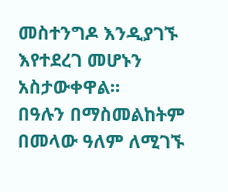መስተንግዶ እንዲያገኙ እየተደረገ መሆኑን አስታውቀዋል።
በዓሉን በማስመልከትም በመላው ዓለም ለሚገኙ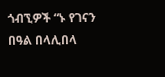ጎብኚዎች “ኑ የገናን በዓል በላሊበላ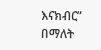እናክብር” በማለት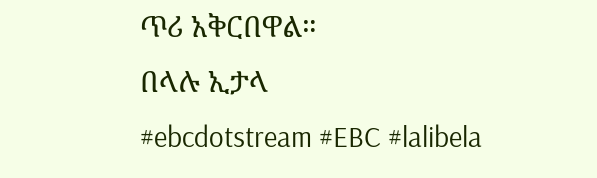ጥሪ አቅርበዋል።
በላሉ ኢታላ
#ebcdotstream #EBC #lalibela